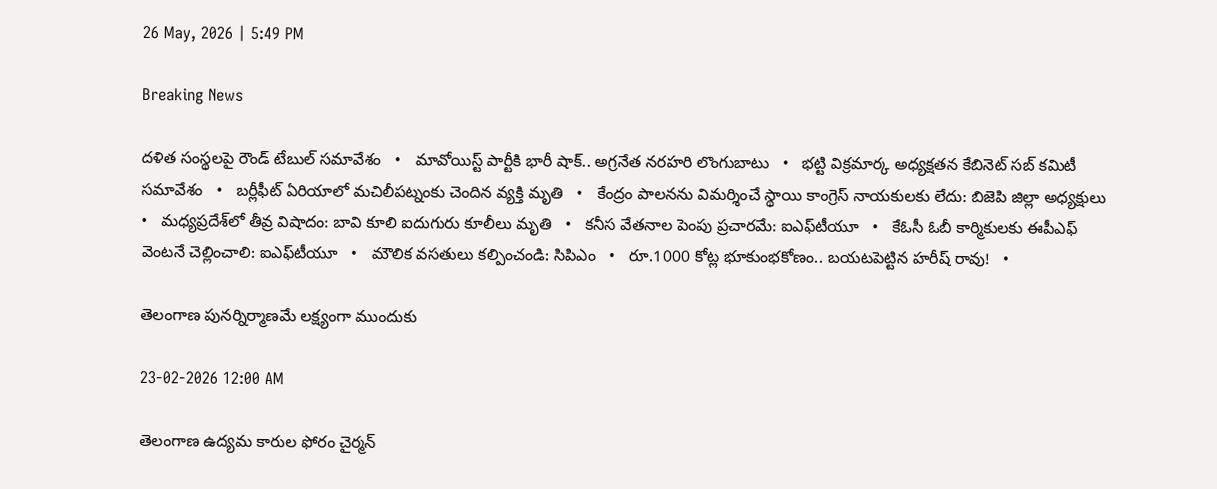26 May, 2026 | 5:49 PM

Breaking News

దళిత సంస్థలపై రౌండ్ టేబుల్ సమావేశం   •   మావోయిస్ట్ పార్టీకి భారీ షాక్.. అగ్రనేత నరహరి లొంగుబాటు   •   భట్టి విక్రమార్క అధ్యక్షతన కేబినెట్ సబ్ కమిటీ సమావేశం   •   బర్లీఫీట్ ఏరియాలో మచిలీపట్నంకు చెందిన వ్యక్తి మృతి   •   కేంద్రం పాలనను విమర్శించే స్థాయి కాంగ్రెస్ నాయకులకు లేదు: బిజెపి జిల్లా అధ్యక్షులు   •   మధ్యప్రదేశ్‌లో తీవ్ర విషాదం: బావి కూలి ఐదుగురు కూలీలు మృతి   •   కనీస వేతనాల పెంపు ప్రచారమే: ఐఎఫ్‌టీయూ   •   కేఓసీ ఓబీ కార్మికులకు ఈపీఎఫ్ వెంటనే చెల్లించాలి: ఐఎఫ్‌టీయూ   •   మౌలిక వసతులు కల్పించండి: సిపిఎం   •   రూ.1000 కోట్ల భూకుంభకోణం.. బయటపెట్టిన హరీష్ రావు!   •

తెలంగాణ పునర్నిర్మాణమే లక్ష్యంగా ముందుకు

23-02-2026 12:00 AM

తెలంగాణ ఉద్యమ కారుల ఫోరం చైర్మన్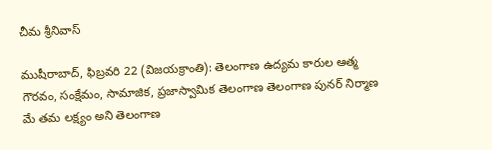చీమ శ్రీనివాస్

ముషీరాబాద్, ఫిబ్రవరి 22 (విజయక్రాంతి): తెలంగాణ ఉద్యమ కారుల ఆత్మ గౌరవం, సంక్షేమం, సామాజిక, ప్రజాస్వామిక తెలంగాణ తెలంగాణ పునర్ నిర్మాణ మే తమ లక్ష్యం అని తెలంగాణ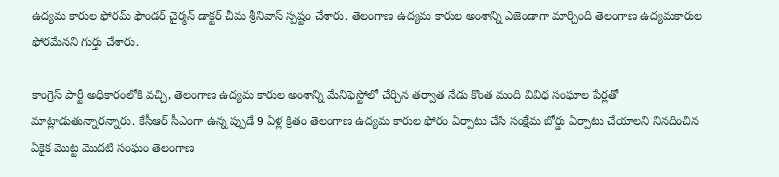ఉద్యమ కారుల ఫోరమ్ ఫౌండర్ చైర్మన్ డాక్టర్ చీమ శ్రీనివాస్ స్పష్టం చేశారు. తెలంగాణ ఉద్యమ కారుల అంశాన్ని ఎజెండాగా మార్చింది తెలంగాణ ఉద్యమకారుల ఫోరమేనని గుర్తు చేశారు.

కాంగ్రెస్ పార్టీ అధికారంలోకి వచ్చి, తెలంగాణ ఉద్యమ కారుల అంశాన్ని మేనిఫెస్టోలో చేర్చిన తర్వాత నేడు కొంత మంది వివిధ సంఘాల పేర్లతో మాట్లాడుతున్నారన్నారు. కేసీఆర్ సీఎంగా ఉన్న ప్పుడే 9 ఏళ్ల క్రితం తెలంగాణ ఉద్యమ కారుల ఫోరం ఏర్పాటు చేసి సంక్షేమ బోర్డు ఏర్పాటు చేయాలని నినదించిన ఏకైక మొట్ట మొదటి సంఘం తెలంగాణ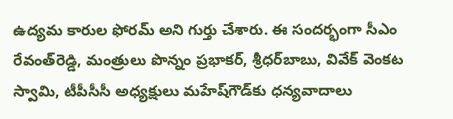ఉద్యమ కారుల ఫోరమ్ అని గుర్తు చేశారు. ఈ సందర్భంగా సీఎం రేవంత్‌రెడ్డి, మంత్రులు పొన్నం ప్రభాకర్, శ్రీధర్‌బాబు, వివేక్ వెంకట స్వామి, టీపీసీసీ అధ్యక్షులు మహేష్‌గౌడ్‌కు ధన్యవాదాలు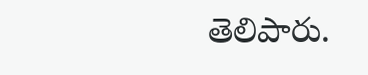తెలిపారు.